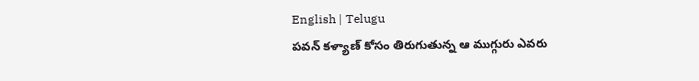English | Telugu
పవన్ కళ్యాణ్ కోసం తిరుగుతున్న ఆ ముగ్గురు ఎవరు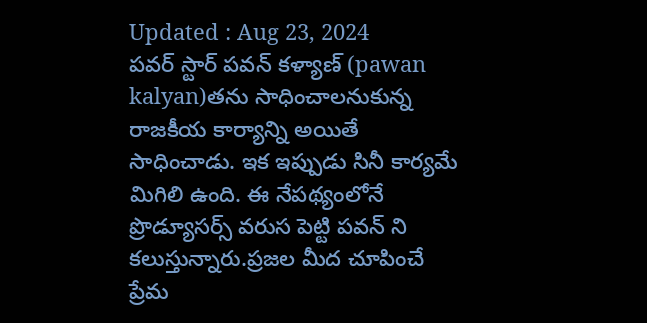Updated : Aug 23, 2024
పవర్ స్టార్ పవన్ కళ్యాణ్ (pawan kalyan)తను సాధించాలనుకున్న రాజకీయ కార్యాన్ని అయితే సాధించాడు. ఇక ఇప్పుడు సినీ కార్యమే మిగిలి ఉంది. ఈ నేపథ్యంలోనే ప్రొడ్యూసర్స్ వరుస పెట్టి పవన్ ని కలుస్తున్నారు.ప్రజల మీద చూపించే ప్రేమ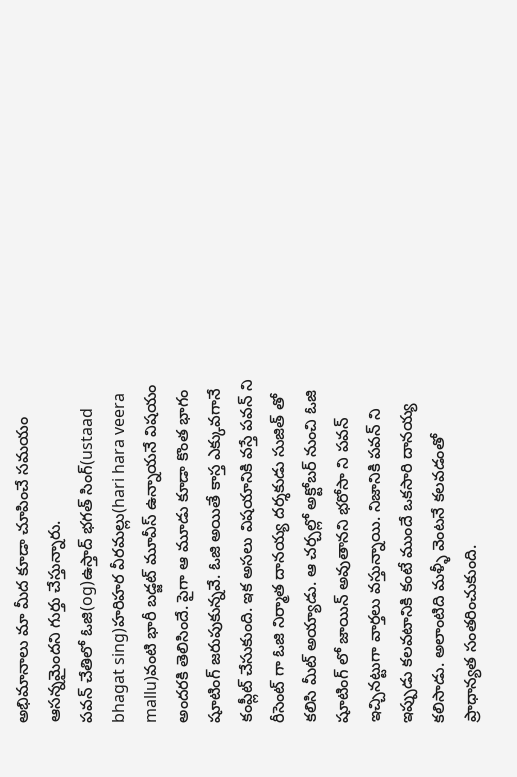అభిమానాలు మా మీద కూడా చూపించే సమయం ఆసన్నమైందని గుర్తు చేస్తున్నారు.
పవన్ చేతిలో ఓజి(og)ఉస్తాద్ భగత్ సింగ్(ustaad bhagat sing)హరిహర వీరమల్లు(hari hara veera mallu)వంటి భారీ బడ్జట్ మూవీస్ ఉన్నాయనే విషయం అందరకి తెలిసిందే. పైగా ఆ మూడు కూడా కొంత భాగం షూటింగ్ జరుపుకున్నవే. ఓజి అయితే కాస్త ఎక్కువగానే కంప్లీట్ చేసుకుంది. ఇక అసలు విషయానికి వస్తే పవన్ ని రీసెంట్ గా ఓజి నిర్మాత దానయ్య దర్శకుడు సుజిత్ తో కలిసి మీట్ అయ్యాడు. ఆ చర్చల్లో అక్టోబర్ నుంచి ఓజి షూటింగ్ లో జాయిన్ అవుతానని భరోసా ని పవన్ ఇచ్చినట్టుగా వార్తలు వస్తున్నాయి. నిజానికి పవన్ ని ఇప్పుడు కలవటానికి కంటే ముందే ఒకసారి దానయ్య కలిసాడు. అలాంటిది మళ్ళీ వెంటనే కలవడంతో ప్రాధాన్యత సంతరించుకుంది.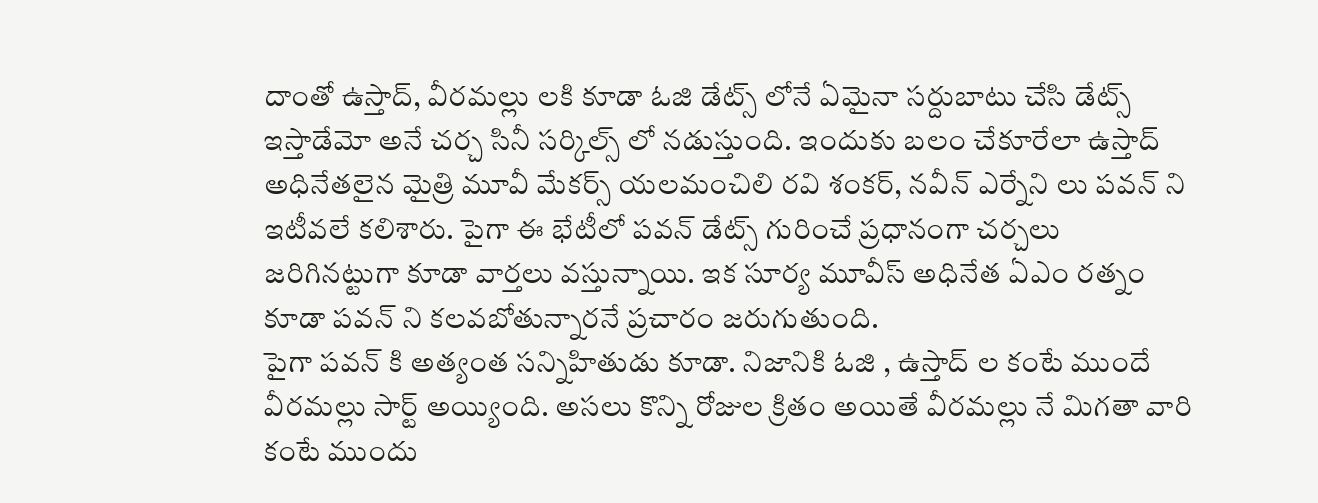దాంతో ఉస్తాద్, వీరమల్లు లకి కూడా ఓజి డేట్స్ లోనే ఏమైనా సర్దుబాటు చేసి డేట్స్ ఇస్తాడేమో అనే చర్చ సినీ సర్కిల్స్ లో నడుస్తుంది. ఇందుకు బలం చేకూరేలా ఉస్తాద్ అధినేతలైన మైత్రి మూవీ మేకర్స్ యలమంచిలి రవి శంకర్, నవీన్ ఎర్నేని లు పవన్ ని ఇటీవలే కలిశారు. పైగా ఈ భేటీలో పవన్ డేట్స్ గురించే ప్రధానంగా చర్చలు జరిగినట్టుగా కూడా వార్తలు వస్తున్నాయి. ఇక సూర్య మూవీస్ అధినేత ఏఎం రత్నం కూడా పవన్ ని కలవబోతున్నారనే ప్రచారం జరుగుతుంది.
పైగా పవన్ కి అత్యంత సన్నిహితుడు కూడా. నిజానికి ఓజి , ఉస్తాద్ ల కంటే ముందే వీరమల్లు సార్ట్ అయ్యింది. అసలు కొన్ని రోజుల క్రితం అయితే వీరమల్లు నే మిగతా వారి కంటే ముందు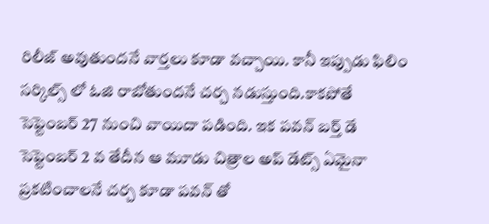రిలీజ్ అవుతుందనే వార్తలు కూడా వచ్చాయి. కానీ ఇప్పుడు ఫిలిం సర్కిల్స్ లో ఓజి రాబోతుందనే చర్చ నడుస్తుంది.కాకపోతే సెప్టెంబర్ 27 నుంచి వాయిదా పడింది. ఇక పవన్ బర్త్ డే సెప్టెంబర్ 2 వ తేదీన ఆ మూడు చిత్రాల అప్ డేట్స్ ఏమైనా ప్రకటించాలనే చర్చ కూడా పవన్ తో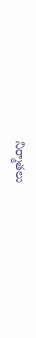నిర్మాతలు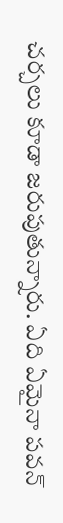చర్చలు కూడా జరుపుతున్నారు. ఏది ఏమైనా పవన్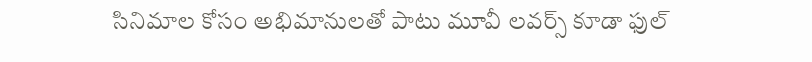సినిమాల కోసం అభిమానులతో పాటు మూవీ లవర్స్ కూడా ఫుల్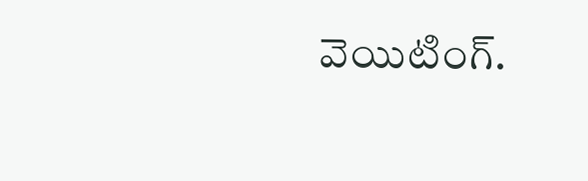వెయిటింగ్.